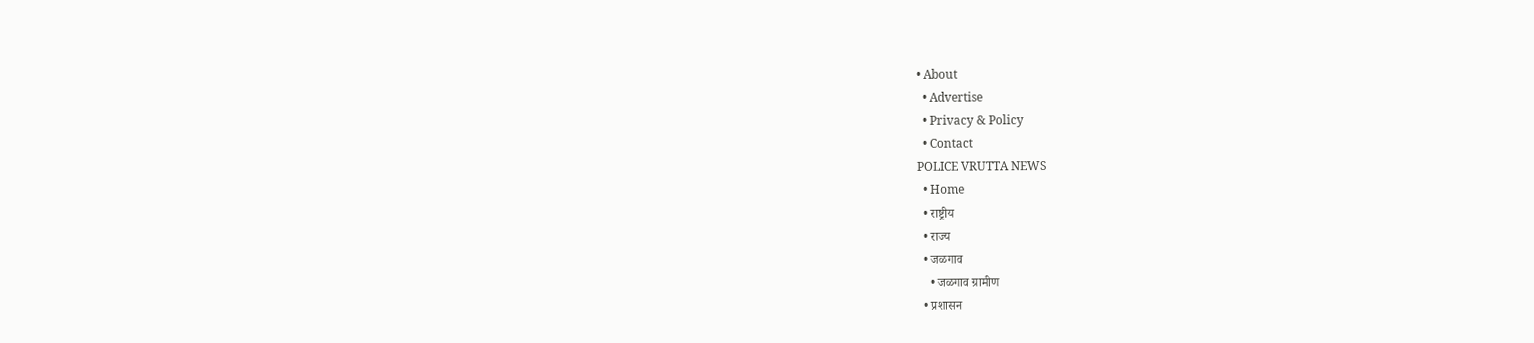• About
  • Advertise
  • Privacy & Policy
  • Contact
POLICE VRUTTA NEWS
  • Home
  • राष्ट्रीय
  • राज्य
  • जळगाव
    • जळगाव ग्रामीण
  • प्रशासन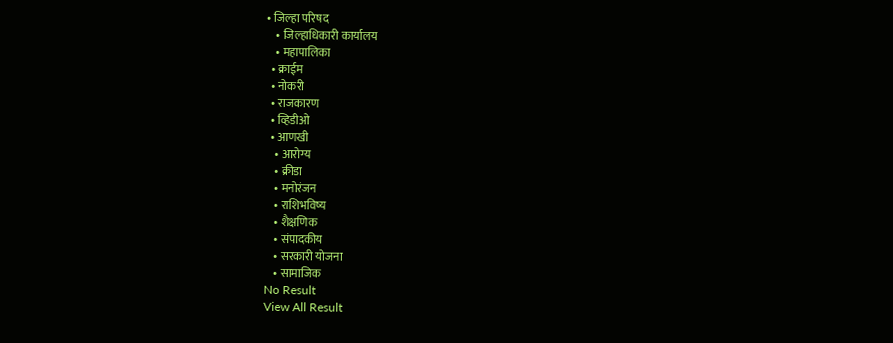• जिल्हा परिषद
    • जिल्हाधिकारी कार्यालय
    • महापालिका
  • क्राईम
  • नोकरी
  • राजकारण
  • व्हिडीओ
  • आणखी
    • आरोग्य
    • क्रीडा
    • मनोरंजन
    • राशिभविष्य
    • शैक्षणिक
    • संपादकीय
    • सरकारी योजना
    • सामाजिक
No Result
View All Result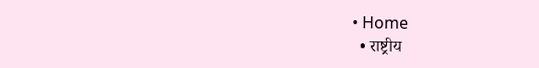• Home
  • राष्ट्रीय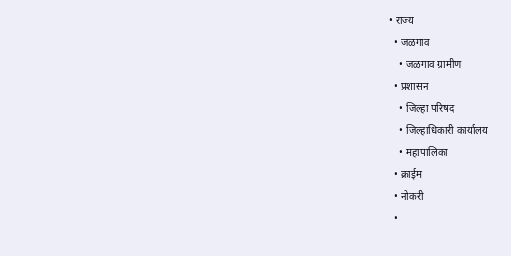• राज्य
  • जळगाव
    • जळगाव ग्रामीण
  • प्रशासन
    • जिल्हा परिषद
    • जिल्हाधिकारी कार्यालय
    • महापालिका
  • क्राईम
  • नोकरी
  •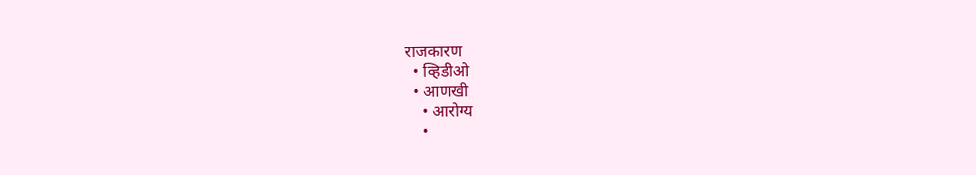राजकारण
  • व्हिडीओ
  • आणखी
    • आरोग्य
    •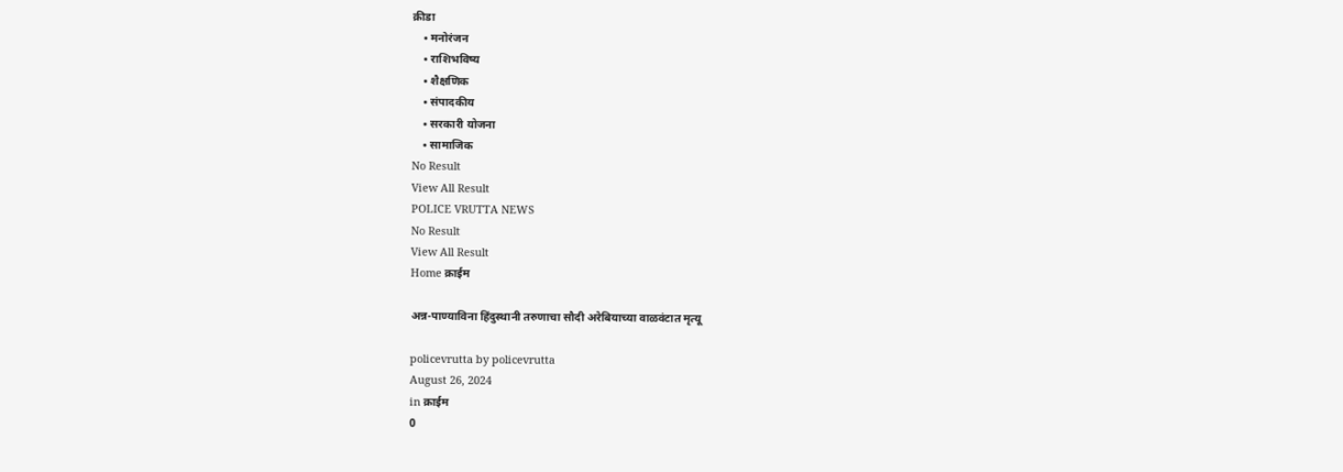क्रीडा
    • मनोरंजन
    • राशिभविष्य
    • शैक्षणिक
    • संपादकीय
    • सरकारी योजना
    • सामाजिक
No Result
View All Result
POLICE VRUTTA NEWS
No Result
View All Result
Home क्राईम

अन्न-पाण्याविना हिंदुस्थानी तरुणाचा सौदी अरेबियाच्या वाळवंटात मृत्यू

policevrutta by policevrutta
August 26, 2024
in क्राईम
0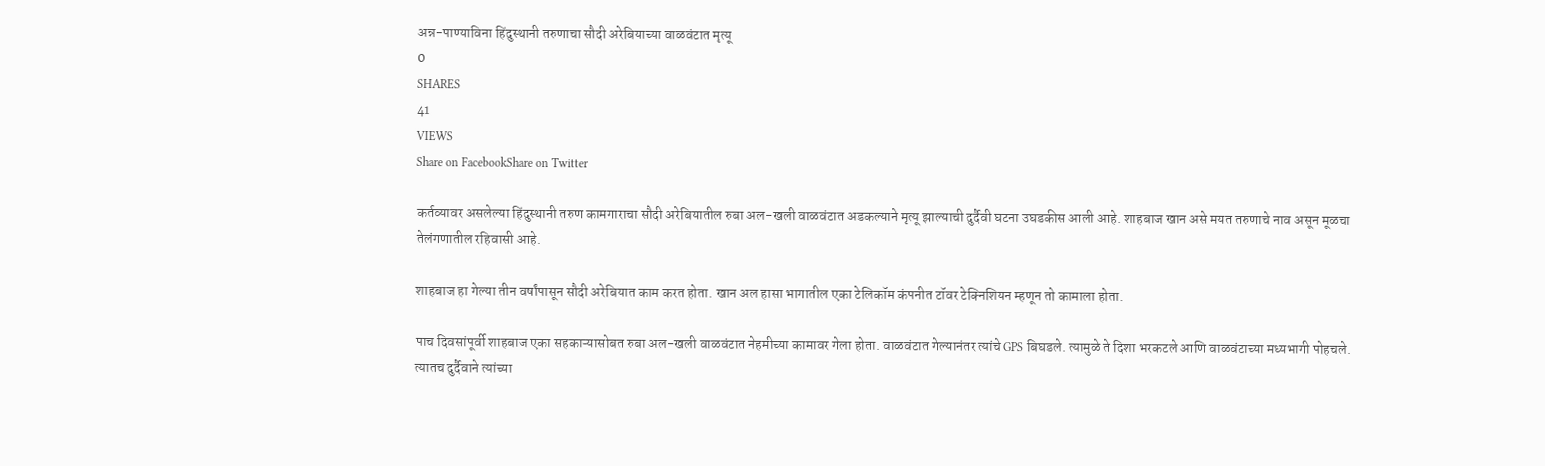अन्न-पाण्याविना हिंदुस्थानी तरुणाचा सौदी अरेबियाच्या वाळवंटात मृत्यू
0
SHARES
41
VIEWS
Share on FacebookShare on Twitter

कर्तव्यावर असलेल्या हिंदुस्थानी तरुण कामगाराचा सौदी अरेबियातील रुबा अल-खली वाळवंटात अडकल्याने मृत्यू झाल्याची दुर्दैवी घटना उघडकीस आली आहे. शाहबाज खान असे मयत तरुणाचे नाव असून मूळचा तेलंगणातील रहिवासी आहे.

शाहबाज हा गेल्या तीन वर्षांपासून सौदी अरेबियात काम करत होता. खान अल हासा भागातील एका टेलिकॉम कंपनीत टॉवर टेक्निशियन म्हणून तो कामाला होता.

पाच दिवसांपूर्वी शाहबाज एका सहकाऱ्यासोबत रुबा अल-खली वाळवंटात नेहमीच्या कामावर गेला होता. वाळवंटात गेल्यानंतर त्यांचे GPS बिघडले. त्यामुळे ते दिशा भरकटले आणि वाळवंटाच्या मध्यभागी पोहचले. त्यातच दुर्दैवाने त्यांच्या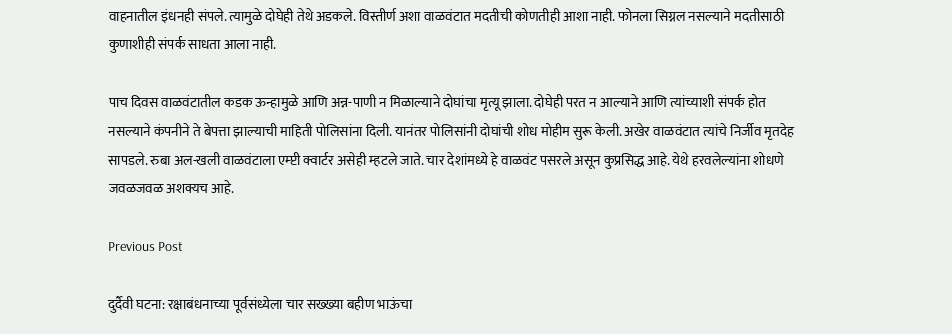वाहनातील इंधनही संपले. त्यामुळे दोघेही तेथे अडकले. विस्तीर्ण अशा वाळवंटात मदतीची कोणतीही आशा नाही. फोनला सिग्नल नसल्याने मदतीसाठी कुणाशीही संपर्क साधता आला नाही.

पाच दिवस वाळवंटातील कडक ऊन्हामुळे आणि अन्न-पाणी न मिळाल्याने दोघांचा मृत्यू झाला. दोघेही परत न आल्याने आणि त्यांच्याशी संपर्क होत नसल्याने कंपनीने ते बेपत्ता झाल्याची माहिती पोलिसांना दिली. यानंतर पोलिसांनी दोघांची शोध मोहीम सुरू केली. अखेर वाळवंटात त्यांचे निर्जीव मृतदेह सापडले. रुबा अल-खली वाळवंटाला एम्प्टी क्वार्टर असेही म्हटले जाते. चार देशांमध्ये हे वाळवंट पसरले असून कुप्रसिद्ध आहे. येथे हरवलेल्यांना शोधणे जवळजवळ अशक्यच आहे.

Previous Post

दुर्दैवी घटना: रक्षाबंधनाच्या पूर्वसंध्येला चार सख्ख्या बहीण भाऊंचा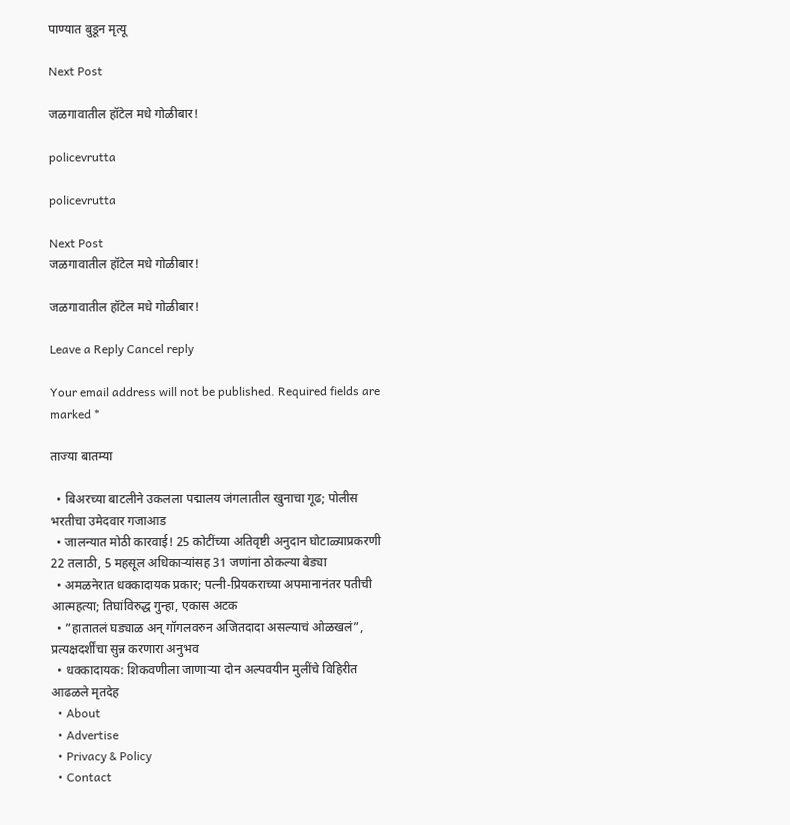पाण्यात बुडून मृत्यू

Next Post

जळगावातील हॉटेल मधे गोळीबार!

policevrutta

policevrutta

Next Post
जळगावातील हॉटेल मधे गोळीबार!

जळगावातील हॉटेल मधे गोळीबार!

Leave a Reply Cancel reply

Your email address will not be published. Required fields are marked *

ताज्या बातम्या

  • बिअरच्या बाटलीने उकलला पद्मालय जंगलातील खुनाचा गूढ; पोलीस भरतीचा उमेदवार गजाआड
  • जालन्यात मोठी कारवाई! 25 कोटींच्या अतिवृष्टी अनुदान घोटाळ्याप्रकरणी 22 तलाठी, 5 महसूल अधिकाऱ्यांसह 31 जणांना ठोकल्या बेड्या
  • अमळनेरात धक्कादायक प्रकार; पत्नी-प्रियकराच्या अपमानानंतर पतीची आत्महत्या; तिघांविरुद्ध गुन्हा, एकास अटक
  • ”हातातलं घड्याळ अन् गॉगलवरुन अजितदादा असल्याचं ओळखलं”, प्रत्यक्षदर्शींचा सुन्न करणारा अनुभव
  • धक्कादायक: शिकवणीला जाणाऱ्या दोन अल्पवयीन मुलींचे विहिरीत आढळले मृतदेह
  • About
  • Advertise
  • Privacy & Policy
  • Contact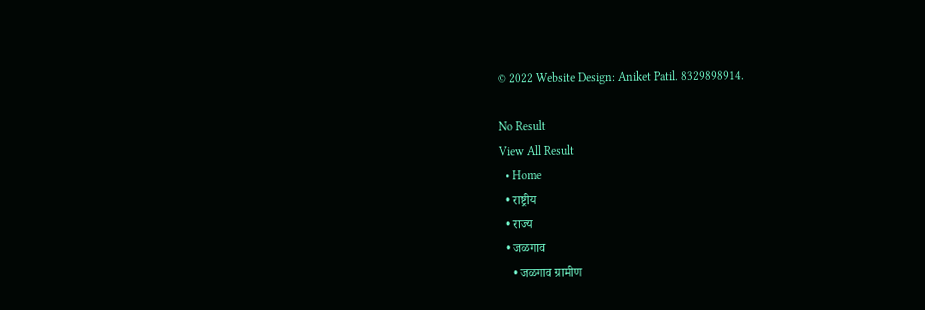© 2022 Website Design: Aniket Patil. 8329898914.

No Result
View All Result
  • Home
  • राष्ट्रीय
  • राज्य
  • जळगाव
    • जळगाव ग्रामीण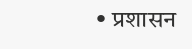• प्रशासन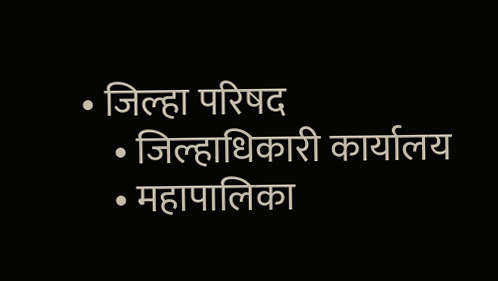• जिल्हा परिषद
    • जिल्हाधिकारी कार्यालय
    • महापालिका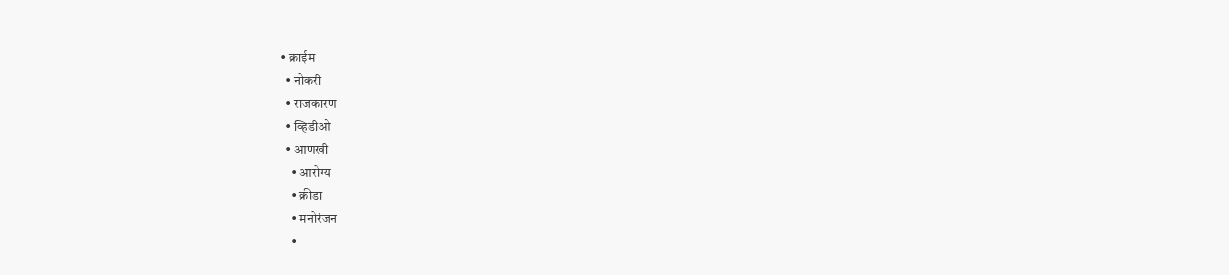• क्राईम
  • नोकरी
  • राजकारण
  • व्हिडीओ
  • आणखी
    • आरोग्य
    • क्रीडा
    • मनोरंजन
    •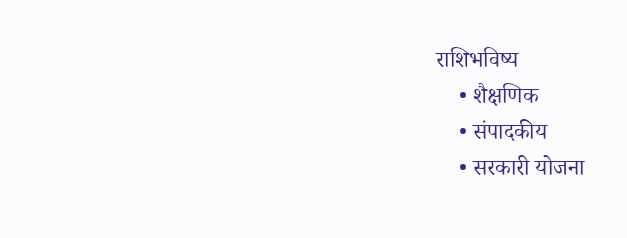राशिभविष्य
    • शैक्षणिक
    • संपादकीय
    • सरकारी योजना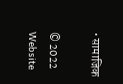• सामाजिक

© 2022 Website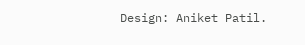Design: Aniket Patil.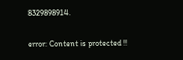8329898914.

error: Content is protected !!